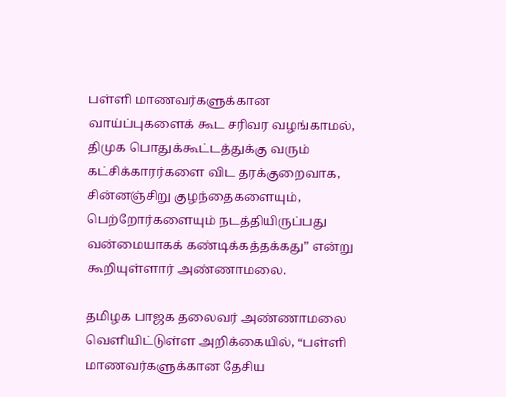பள்ளி மாணவர்களுக்கான வாய்ப்புகளைக் கூட சரிவர வழங்காமல், திமுக பொதுக்கூட்டத்துக்கு வரும் கட்சிக்காரர்களை விட தரக்குறைவாக, சின்னஞ்சிறு குழந்தைகளையும், பெற்றோர்களையும் நடத்தியிருப்பது வன்மையாகக் கண்டிக்கத்தக்கது” என்று கூறியுள்ளார் அண்ணாமலை.

தமிழக பாஜக தலைவர் அண்ணாமலை வெளியிட்டுள்ள அறிக்கையில், “பள்ளி மாணவர்களுக்கான தேசிய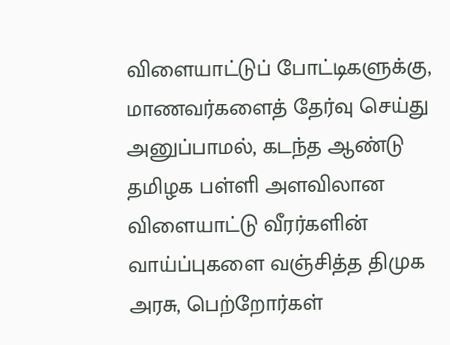விளையாட்டுப் போட்டிகளுக்கு, மாணவர்களைத் தேர்வு செய்து அனுப்பாமல், கடந்த ஆண்டு தமிழக பள்ளி அளவிலான விளையாட்டு வீரர்களின் வாய்ப்புகளை வஞ்சித்த திமுக அரசு, பெற்றோர்கள்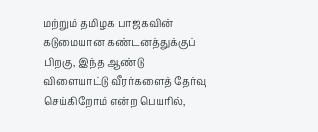மற்றும் தமிழக பாஜகவின் கடுமையான கண்டனத்துக்குப் பிறகு, இந்த ஆண்டு விளையாட்டு வீரர்களைத் தேர்வு செய்கிறோம் என்ற பெயரில்,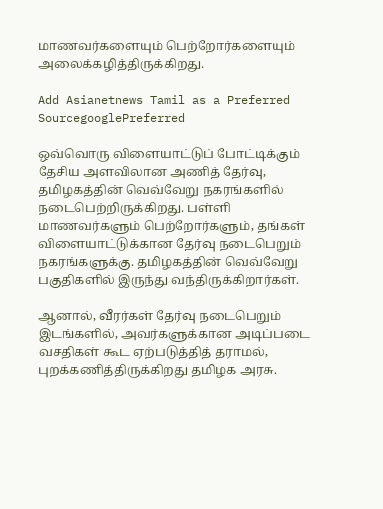மாணவர்களையும் பெற்றோர்களையும் அலைக்கழித்திருக்கிறது.

Add Asianetnews Tamil as a Preferred SourcegooglePreferred

ஒவ்வொரு விளையாட்டுப் போட்டிக்கும் தேசிய அளவிலான அணித் தேர்வு, தமிழகத்தின் வெவ்வேறு நகரங்களில் நடைபெற்றிருக்கிறது. பள்ளி மாணவர்களும் பெற்றோர்களும், தங்கள் விளையாட்டுக்கான தேர்வு நடைபெறும் நகரங்களுக்கு. தமிழகத்தின் வெவ்வேறு பகுதிகளில் இருந்து வந்திருக்கிறார்கள்.

ஆனால், வீரர்கள் தேர்வு நடைபெறும் இடங்களில், அவர்களுக்கான அடிப்படை வசதிகள் கூட ஏற்படுத்தித் தராமல், புறக்கணித்திருக்கிறது தமிழக அரசு.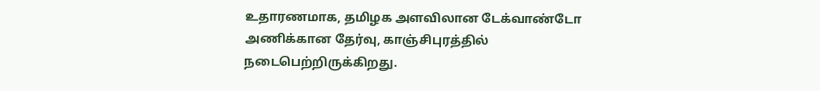உதாரணமாக, தமிழக அளவிலான டேக்வாண்டோ அணிக்கான தேர்வு, காஞ்சிபுரத்தில் நடைபெற்றிருக்கிறது.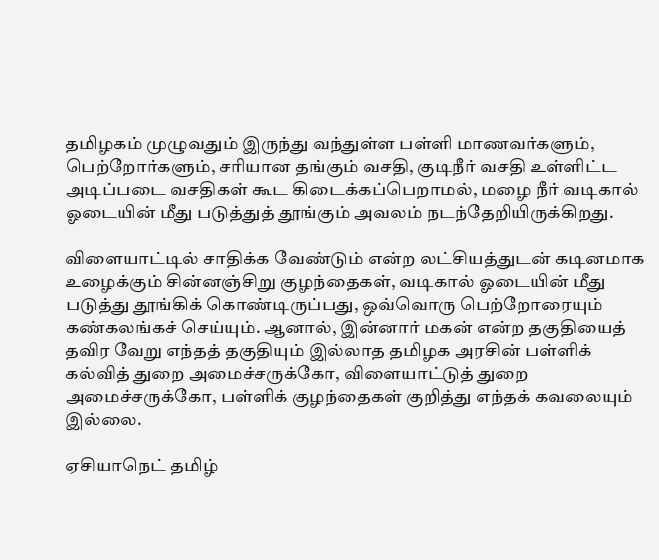தமிழகம் முழுவதும் இருந்து வந்துள்ள பள்ளி மாணவர்களும், பெற்றோர்களும், சரியான தங்கும் வசதி, குடிநீர் வசதி உள்ளிட்ட அடிப்படை வசதிகள் கூட கிடைக்கப்பெறாமல், மழை நீர் வடிகால் ஓடையின் மீது படுத்துத் தூங்கும் அவலம் நடந்தேறியிருக்கிறது.

விளையாட்டில் சாதிக்க வேண்டும் என்ற லட்சியத்துடன் கடினமாக உழைக்கும் சின்னஞ்சிறு குழந்தைகள், வடிகால் ஓடையின் மீது படுத்து தூங்கிக் கொண்டிருப்பது, ஒவ்வொரு பெற்றோரையும் கண்கலங்கச் செய்யும். ஆனால், இன்னார் மகன் என்ற தகுதியைத் தவிர வேறு எந்தத் தகுதியும் இல்லாத தமிழக அரசின் பள்ளிக் கல்வித் துறை அமைச்சருக்கோ, விளையாட்டுத் துறை அமைச்சருக்கோ, பள்ளிக் குழந்தைகள் குறித்து எந்தக் கவலையும் இல்லை.

ஏசியாநெட் தமிழ்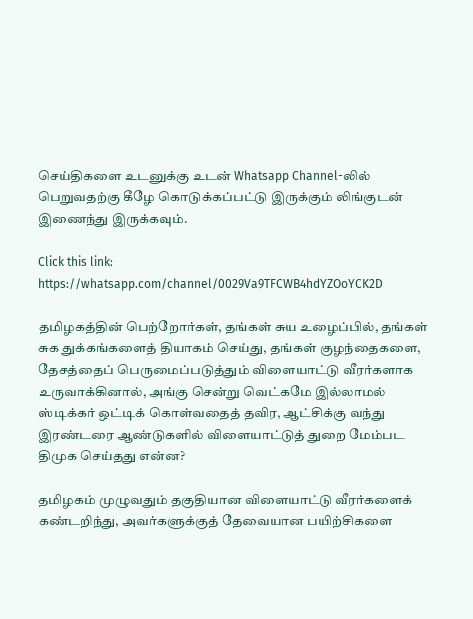செய்திகளை உடனுக்கு உடன் Whatsapp Channel-லில் பெறுவதற்கு கீழே கொடுக்கப்பட்டு இருக்கும் லிங்குடன் இணைந்து இருக்கவும்.

Click this link: https://whatsapp.com/channel/0029Va9TFCWB4hdYZOoYCK2D

தமிழகத்தின் பெற்றோர்கள், தங்கள் சுய உழைப்பில், தங்கள் சுக துக்கங்களைத் தியாகம் செய்து, தங்கள் குழந்தைகளை, தேசத்தைப் பெருமைப்படுத்தும் விளையாட்டு வீரர்களாக உருவாக்கினால், அங்கு சென்று வெட்கமே இல்லாமல் ஸ்டிக்கர் ஒட்டிக் கொள்வதைத் தவிர, ஆட்சிக்கு வந்து இரண்டரை ஆண்டுகளில் விளையாட்டுத் துறை மேம்பட திமுக செய்தது என்ன?

தமிழகம் முழுவதும் தகுதியான விளையாட்டு வீரர்களைக் கண்டறிந்து, அவர்களுக்குத் தேவையான பயிற்சிகளை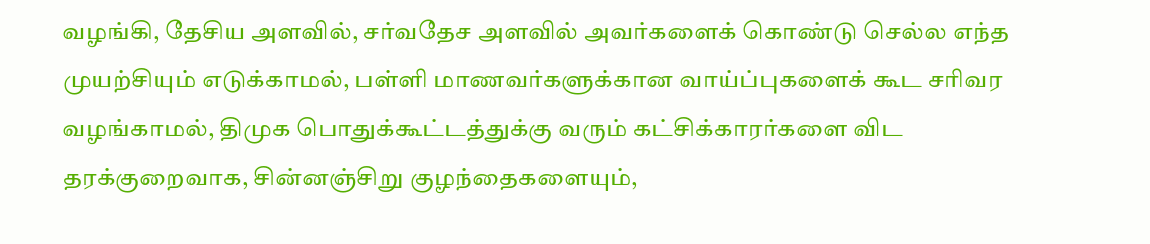வழங்கி, தேசிய அளவில், சர்வதேச அளவில் அவர்களைக் கொண்டு செல்ல எந்த முயற்சியும் எடுக்காமல், பள்ளி மாணவர்களுக்கான வாய்ப்புகளைக் கூட சரிவர வழங்காமல், திமுக பொதுக்கூட்டத்துக்கு வரும் கட்சிக்காரர்களை விட தரக்குறைவாக, சின்னஞ்சிறு குழந்தைகளையும்,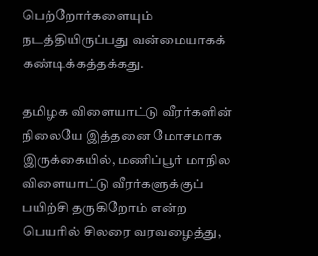பெற்றோர்களையும் நடத்தியிருப்பது வன்மையாகக் கண்டிக்கத்தக்கது.

தமிழக விளையாட்டு வீரர்களின் நிலையே இத்தனை மோசமாக இருக்கையில், மணிப்பூர் மாநில விளையாட்டு வீரர்களுக்குப் பயிற்சி தருகிறோம் என்ற பெயரில் சிலரை வரவழைத்து,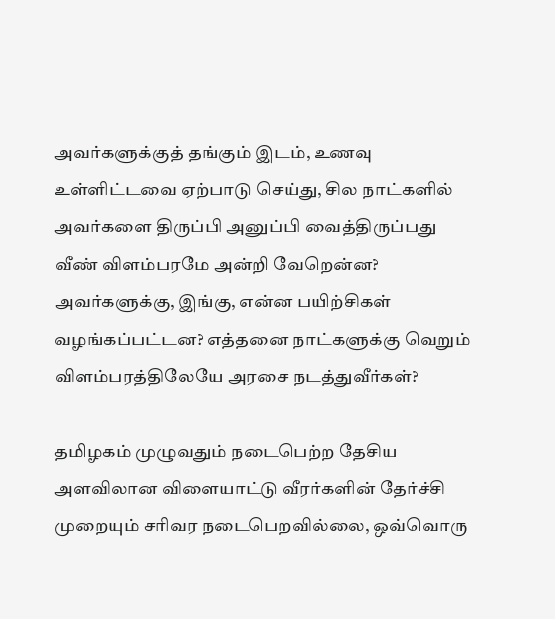அவர்களுக்குத் தங்கும் இடம், உணவு உள்ளிட்டவை ஏற்பாடு செய்து, சில நாட்களில் அவர்களை திருப்பி அனுப்பி வைத்திருப்பது வீண் விளம்பரமே அன்றி வேறென்ன? அவர்களுக்கு, இங்கு, என்ன பயிற்சிகள் வழங்கப்பட்டன? எத்தனை நாட்களுக்கு வெறும் விளம்பரத்திலேயே அரசை நடத்துவீர்கள்?

தமிழகம் முழுவதும் நடைபெற்ற தேசிய அளவிலான விளையாட்டு வீரர்களின் தேர்ச்சி முறையும் சரிவர நடைபெறவில்லை, ஒவ்வொரு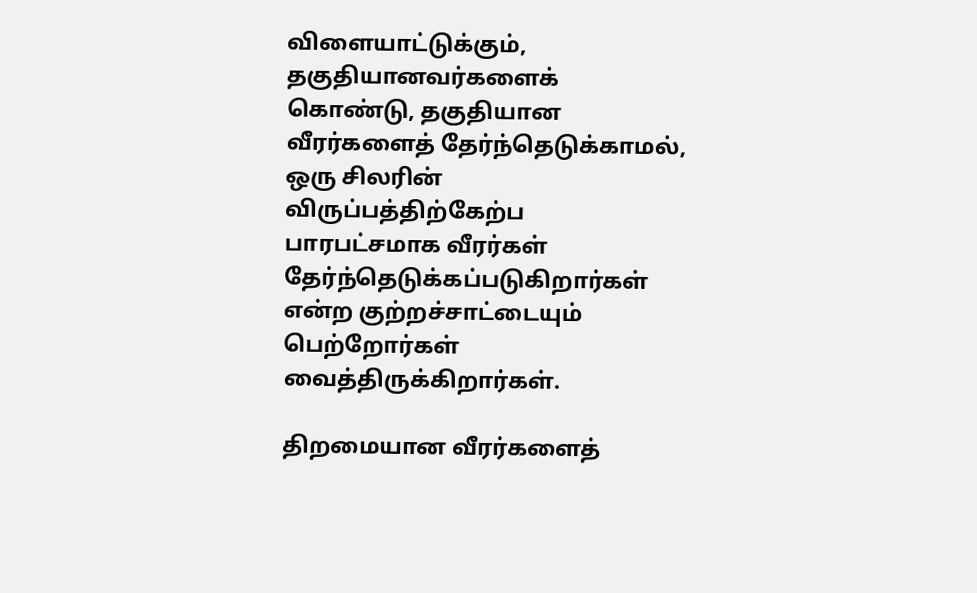விளையாட்டுக்கும், தகுதியானவர்களைக் கொண்டு, தகுதியான வீரர்களைத் தேர்ந்தெடுக்காமல், ஒரு சிலரின் விருப்பத்திற்கேற்ப பாரபட்சமாக வீரர்கள் தேர்ந்தெடுக்கப்படுகிறார்கள் என்ற குற்றச்சாட்டையும் பெற்றோர்கள் வைத்திருக்கிறார்கள்.

திறமையான வீரர்களைத்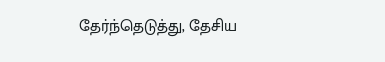தேர்ந்தெடுத்து, தேசிய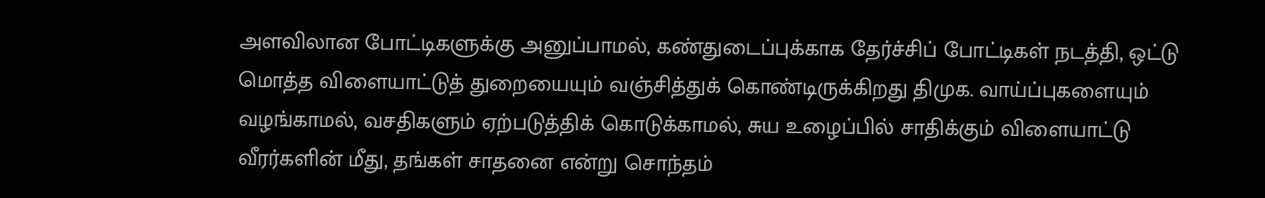அளவிலான போட்டிகளுக்கு அனுப்பாமல், கண்துடைப்புக்காக தேர்ச்சிப் போட்டிகள் நடத்தி, ஒட்டு மொத்த விளையாட்டுத் துறையையும் வஞ்சித்துக் கொண்டிருக்கிறது திமுக. வாய்ப்புகளையும் வழங்காமல், வசதிகளும் ஏற்படுத்திக் கொடுக்காமல், சுய உழைப்பில் சாதிக்கும் விளையாட்டு வீரர்களின் மீது, தங்கள் சாதனை என்று சொந்தம்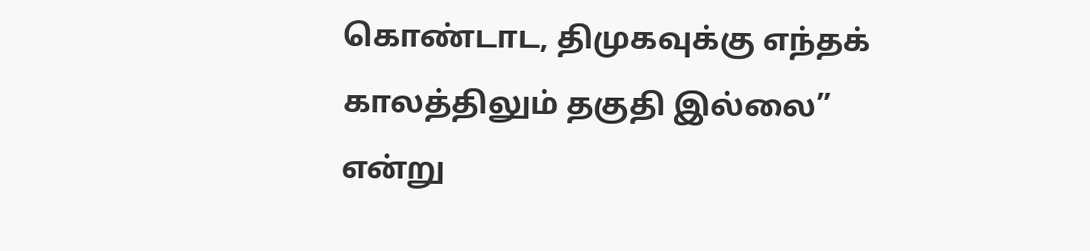கொண்டாட, திமுகவுக்கு எந்தக் காலத்திலும் தகுதி இல்லை” என்று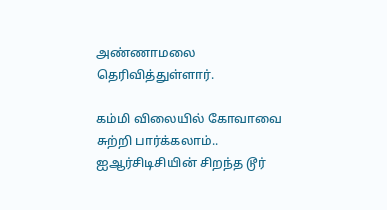அண்ணாமலை தெரிவித்துள்ளார்.

கம்மி விலையில் கோவாவை சுற்றி பார்க்கலாம்.. ஐஆர்சிடிசியின் சிறந்த டூர்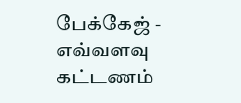பேக்கேஜ் - எவ்வளவு கட்டணம்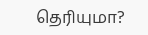தெரியுமா?